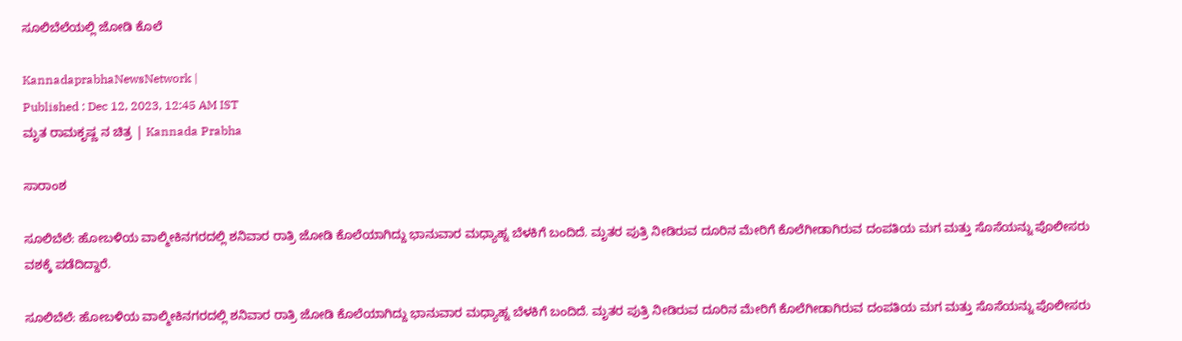ಸೂಲಿಬೆಲೆಯಲ್ಲಿ ಜೋಡಿ ಕೊಲೆ

KannadaprabhaNewsNetwork |
Published : Dec 12, 2023, 12:45 AM IST
ಮೃತ ರಾಮಕೃಷ್ಣ ನ ಚಿತ್ರ | Kannada Prabha

ಸಾರಾಂಶ

ಸೂಲಿಬೆಲೆ: ಹೋಬಳಿಯ ವಾಲ್ಮೀಕಿನಗರದಲ್ಲಿ ಶನಿವಾರ ರಾತ್ರಿ ಜೋಡಿ ಕೊಲೆಯಾಗಿದ್ದು ಭಾನುವಾರ ಮಧ್ಯಾಹ್ನ ಬೆಳಕಿಗೆ ಬಂದಿದೆ. ಮೃತರ ಪುತ್ರಿ ನೀಡಿರುವ ದೂರಿನ ಮೇರಿಗೆ ಕೊಲೆಗೀಡಾಗಿರುವ ದಂಪತಿಯ ಮಗ ಮತ್ತು ಸೊಸೆಯನ್ನು ಪೊಲೀಸರು ವಶಕ್ಕೆ ಪಡೆದಿದ್ದಾರೆ.

ಸೂಲಿಬೆಲೆ: ಹೋಬಳಿಯ ವಾಲ್ಮೀಕಿನಗರದಲ್ಲಿ ಶನಿವಾರ ರಾತ್ರಿ ಜೋಡಿ ಕೊಲೆಯಾಗಿದ್ದು ಭಾನುವಾರ ಮಧ್ಯಾಹ್ನ ಬೆಳಕಿಗೆ ಬಂದಿದೆ. ಮೃತರ ಪುತ್ರಿ ನೀಡಿರುವ ದೂರಿನ ಮೇರಿಗೆ ಕೊಲೆಗೀಡಾಗಿರುವ ದಂಪತಿಯ ಮಗ ಮತ್ತು ಸೊಸೆಯನ್ನು ಪೊಲೀಸರು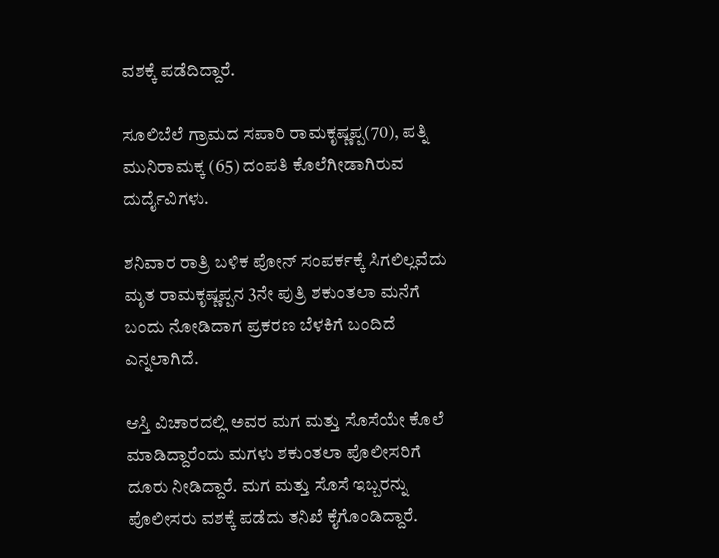ವಶಕ್ಕೆ ಪಡೆದಿದ್ದಾರೆ.

ಸೂಲಿಬೆಲೆ ಗ್ರಾಮದ ಸಪಾರಿ ರಾಮಕೃಷ್ಣಪ್ಪ(70), ಪತ್ನಿ ಮುನಿರಾಮಕ್ಕ (65) ದಂಪತಿ ಕೊಲೆಗೀಡಾಗಿರುವ ದುರ್ದೈವಿಗಳು.

ಶನಿವಾರ ರಾತ್ರಿ ಬಳಿಕ ಪೋನ್ ಸಂಪರ್ಕಕ್ಕೆ ಸಿಗಲಿಲ್ಲವೆದು ಮೃತ ರಾಮಕೃಷ್ಣಪ್ಪನ 3ನೇ ಪುತ್ರಿ ಶಕುಂತಲಾ ಮನೆಗೆ ಬಂದು ನೋಡಿದಾಗ ಪ್ರಕರಣ ಬೆಳಕಿಗೆ ಬಂದಿದೆ ಎನ್ನಲಾಗಿದೆ.

ಆಸ್ತಿ ವಿಚಾರದಲ್ಲಿ ಅವರ ಮಗ ಮತ್ತು ಸೊಸೆಯೇ ಕೊಲೆ ಮಾಡಿದ್ದಾರೆಂದು ಮಗಳು ಶಕುಂತಲಾ ಪೊಲೀಸರಿಗೆ ದೂರು ನೀಡಿದ್ದಾರೆ. ಮಗ ಮತ್ತು ಸೊಸೆ ಇಬ್ಬರನ್ನು ಪೊಲೀಸರು ವಶಕ್ಕೆ ಪಡೆದು ತನಿಖೆ ಕೈಗೊಂಡಿದ್ದಾರೆ.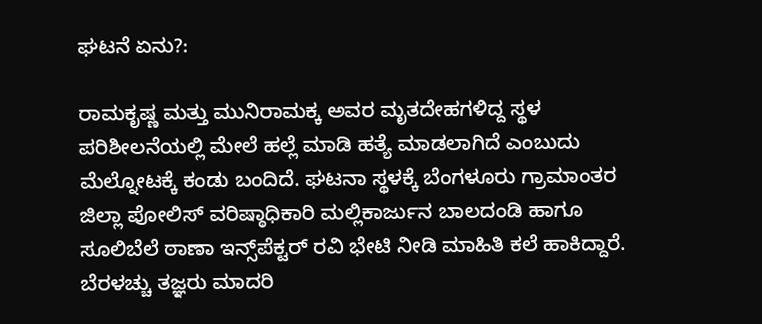ಘಟನೆ ಏನು?:

ರಾಮಕೃಷ್ಣ ಮತ್ತು ಮುನಿರಾಮಕ್ಕ ಅವರ ಮೃತದೇಹಗಳಿದ್ದ ಸ್ಥಳ ಪರಿಶೀಲನೆಯಲ್ಲಿ ಮೇಲೆ ಹಲ್ಲೆ ಮಾಡಿ ಹತ್ಯೆ ಮಾಡಲಾಗಿದೆ ಎಂಬುದು ಮೆಲ್ನೋಟಕ್ಕೆ ಕಂಡು ಬಂದಿದೆ. ಘಟನಾ ಸ್ಥಳಕ್ಕೆ ಬೆಂಗಳೂರು ಗ್ರಾಮಾಂತರ ಜಿಲ್ಲಾ ಪೋಲಿಸ್ ವರಿಷ್ಠಾಧಿಕಾರಿ ಮಲ್ಲಿಕಾರ್ಜುನ ಬಾಲದಂಡಿ ಹಾಗೂ ಸೂಲಿಬೆಲೆ ಠಾಣಾ ಇನ್ಸ್‌ಪೆಕ್ಟರ್ ರವಿ ಭೇಟಿ ನೀಡಿ ಮಾಹಿತಿ ಕಲೆ ಹಾಕಿದ್ದಾರೆ. ಬೆರಳಚ್ಚು ತಜ್ಞರು ಮಾದರಿ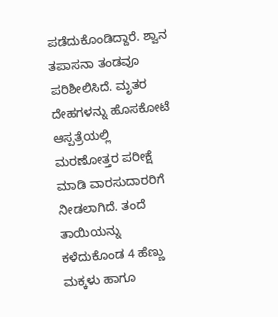ಪಡೆದುಕೊಂಡಿದ್ದಾರೆ. ಶ್ವಾನ ತಪಾಸನಾ ತಂಡವೂ ಪರಿಶೀಲಿಸಿದೆ. ಮೃತರ ದೇಹಗಳನ್ನು ಹೊಸಕೋಟೆ ಆಸ್ಪತ್ರೆಯಲ್ಲಿ ಮರಣೋತ್ತರ ಪರೀಕ್ಷೆ ಮಾಡಿ ವಾರಸುದಾರರಿಗೆ ನೀಡಲಾಗಿದೆ. ತಂದೆ ತಾಯಿಯನ್ನು ಕಳೆದುಕೊಂಡ 4 ಹೆಣ್ಣು ಮಕ್ಕಳು ಹಾಗೂ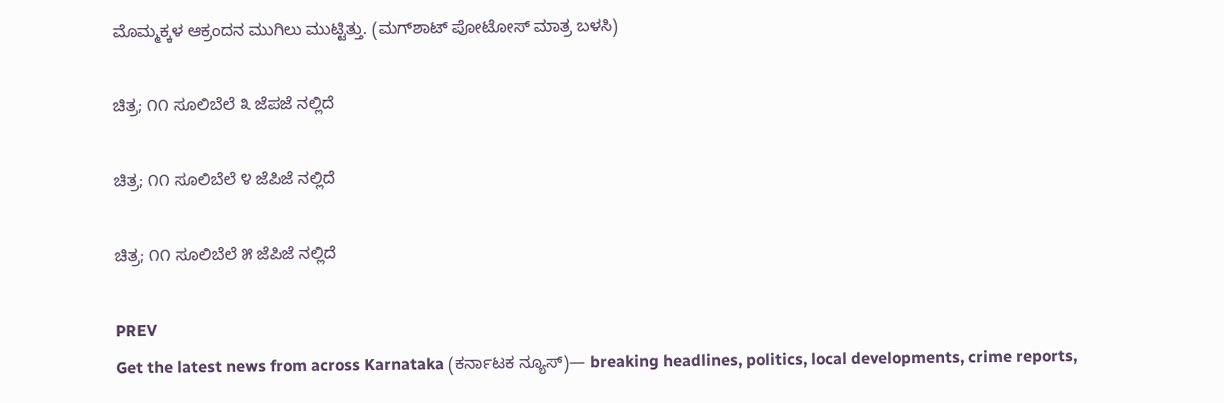ಮೊಮ್ಮಕ್ಕಳ ಆಕ್ರಂದನ ಮುಗಿಲು ಮುಟ್ಟಿತ್ತು. (ಮಗ್‌ಶಾಟ್‌ ಪೋಟೋಸ್‌ ಮಾತ್ರ ಬಳಸಿ)

ಚಿತ್ರ; ೧೧ ಸೂಲಿಬೆಲೆ ೩ ಜೆಪಜೆ ನಲ್ಲಿದೆ

ಚಿತ್ರ; ೧೧ ಸೂಲಿಬೆಲೆ ೪ ಜೆಪಿಜೆ ನಲ್ಲಿದೆ

ಚಿತ್ರ; ೧೧ ಸೂಲಿಬೆಲೆ ೫ ಜೆಪಿಜೆ ನಲ್ಲಿದೆ

PREV
Get the latest news from across Karnataka (ಕರ್ನಾಟಕ ನ್ಯೂಸ್)— breaking headlines, politics, local developments, crime reports,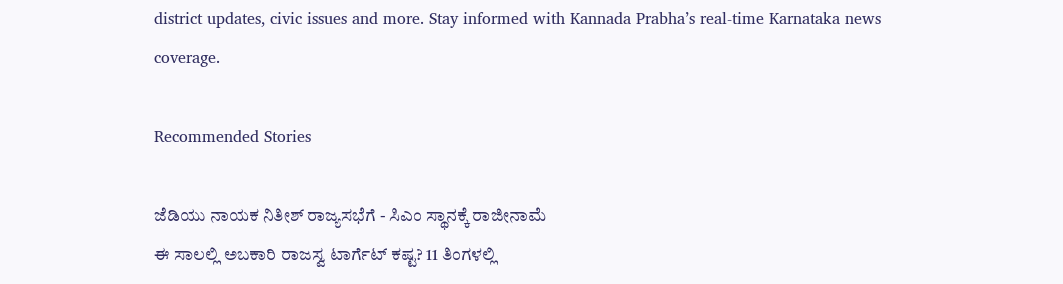district updates, civic issues and more. Stay informed with Kannada Prabha’s real‑time Karnataka news coverage.

Recommended Stories

ಜೆಡಿಯು ನಾಯಕ ನಿತೀಶ್‌ ರಾಜ್ಯಸಭೆಗೆ - ಸಿಎಂ ಸ್ಥಾನಕ್ಕೆ ರಾಜೀನಾಮೆ
ಈ ಸಾಲಲ್ಲಿ ಅಬಕಾರಿ ರಾಜಸ್ವ ಟಾರ್ಗೆಟ್‌ ಕಷ್ಟ? 11 ತಿಂಗಳಲ್ಲಿ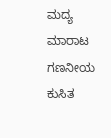ಮದ್ಯ ಮಾರಾಟ ಗಣನೀಯ ಕುಸಿತ